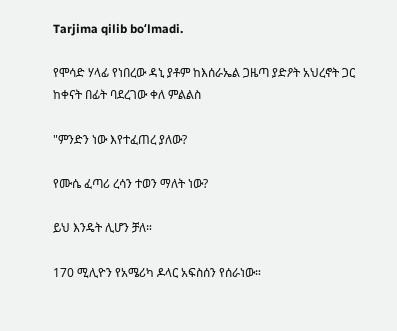Tarjima qilib boʻlmadi.

የሞሳድ ሃላፊ የነበረው ዳኒ ያቶም ከእሰራኤል ጋዜጣ ያድዖት አህረኖት ጋር ከቀናት በፊት ባደረገው ቀለ ምልልስ

"ምንድን ነው እየተፈጠረ ያለው?

የሙሴ ፈጣሪ ረሳን ተወን ማለት ነው?

ይህ እንዴት ሊሆን ቻለ።

170 ሚሊዮን የአሜሪካ ዶላር አፍስሰን የሰራነው።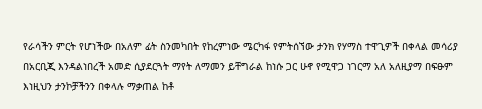የራሳችን ምርት የሆነችው በአለም ፊት ስንመካበት የከረምነው ሜርካፋ የምትሰኘው ታንክ የሃማስ ተዋጊዎች በቀላል መሳሪያ በአርቢጂ እንዳልነበረች አመድ ሲያደርጓት ማየት ለማመን ይቸግራል ከነሱ ጋር ሁኖ የሚዋጋ ነገርማ አለ አለዚያማ በፍፁም እነዚህን ታንኮቻችንን በቀላሉ ማቃጠል ከቶ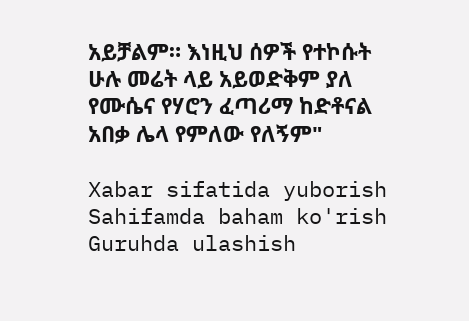አይቻልም። እነዚህ ሰዎች የተኮሱት ሁሉ መሬት ላይ አይወድቅም ያለ የሙሴና የሃሮን ፈጣሪማ ከድቶናል አበቃ ሌላ የምለው የለኝም"

Xabar sifatida yuborish
Sahifamda baham ko'rish
Guruhda ulashish